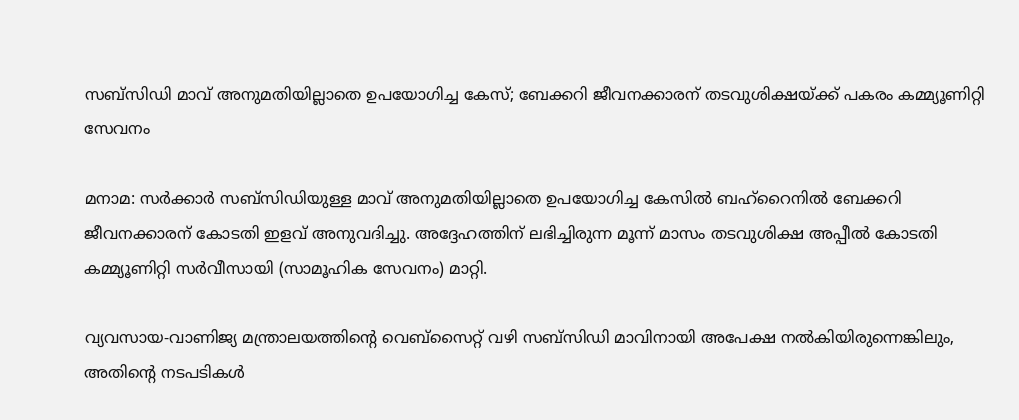സബ്‌സിഡി മാവ് അനുമതിയില്ലാതെ ഉപയോഗിച്ച കേസ്; ബേക്കറി ജീവനക്കാരന് തടവുശിക്ഷയ്ക്ക് പകരം കമ്മ്യൂണിറ്റി സേവനം

മനാമ: സർക്കാർ സബ്‌സിഡിയുള്ള മാവ് അനുമതിയില്ലാതെ ഉപയോഗിച്ച കേസിൽ ബഹ്‌റൈനിൽ ബേക്കറി ജീവനക്കാരന് കോടതി ഇളവ് അനുവദിച്ചു. അദ്ദേഹത്തിന് ലഭിച്ചിരുന്ന മൂന്ന് മാസം തടവുശിക്ഷ അപ്പീൽ കോടതി കമ്മ്യൂണിറ്റി സർവീസായി (സാമൂഹിക സേവനം) മാറ്റി.

വ്യവസായ-വാണിജ്യ മന്ത്രാലയത്തിന്റെ വെബ്‌സൈറ്റ് വഴി സബ്‌സിഡി മാവിനായി അപേക്ഷ നൽകിയിരുന്നെങ്കിലും, അതിന്റെ നടപടികൾ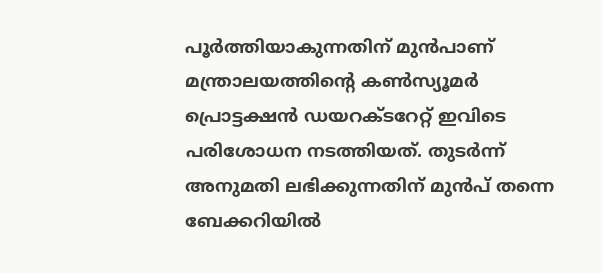പൂർത്തിയാകുന്നതിന് മുൻപാണ് മന്ത്രാലയത്തിന്റെ കൺസ്യൂമർ പ്രൊട്ടക്ഷൻ ഡയറക്ടറേറ്റ് ഇവിടെ പരിശോധന നടത്തിയത്. തുടർന്ന് അനുമതി ലഭിക്കുന്നതിന് മുൻപ് തന്നെ ബേക്കറിയിൽ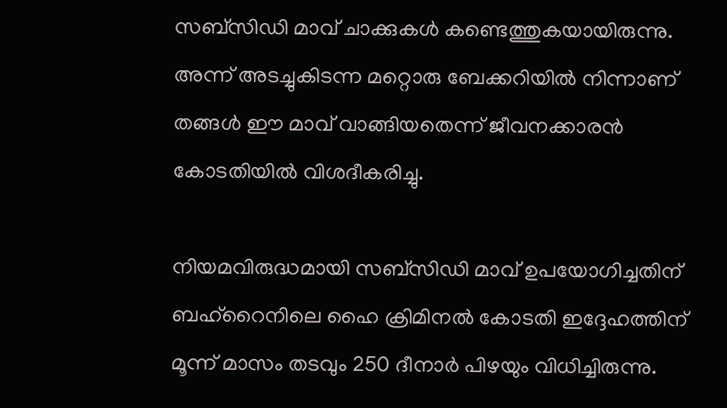സബ്‌സിഡി മാവ് ചാക്കുകൾ കണ്ടെത്തുകയായിരുന്നു. അന്ന് അടച്ചുകിടന്ന മറ്റൊരു ബേക്കറിയിൽ നിന്നാണ് തങ്ങൾ ഈ മാവ് വാങ്ങിയതെന്ന് ജീവനക്കാരൻ കോടതിയിൽ വിശദീകരിച്ചു.

നിയമവിരുദ്ധമായി സബ്‌സിഡി മാവ് ഉപയോഗിച്ചതിന് ബഹ്‌റൈനിലെ ഹൈ ക്രിമിനൽ കോടതി ഇദ്ദേഹത്തിന് മൂന്ന് മാസം തടവും 250 ദീനാർ പിഴയും വിധിച്ചിരുന്നു.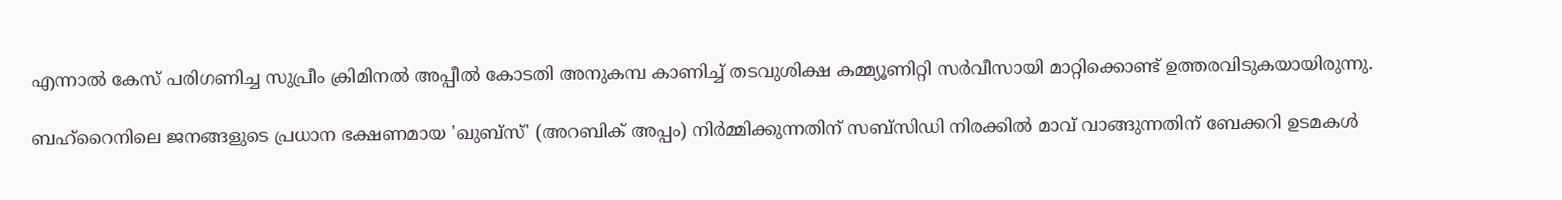എന്നാൽ കേസ് പരിഗണിച്ച സുപ്രീം ക്രിമിനൽ അപ്പീൽ കോടതി അനുകമ്പ കാണിച്ച് തടവുശിക്ഷ കമ്മ്യൂണിറ്റി സർവീസായി മാറ്റിക്കൊണ്ട് ഉത്തരവിടുകയായിരുന്നു.

ബഹ്‌റൈനിലെ ജനങ്ങളുടെ പ്രധാന ഭക്ഷണമായ 'ഖുബ്സ്' (അറബിക് അപ്പം) നിർമ്മിക്കുന്നതിന് സബ്‌സിഡി നിരക്കിൽ മാവ് വാങ്ങുന്നതിന് ബേക്കറി ഉടമകൾ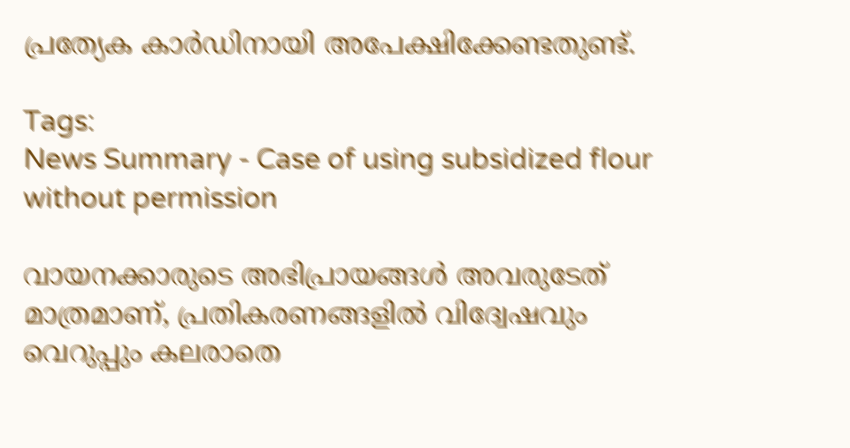പ്രത്യേക കാർഡിനായി അപേക്ഷിക്കേണ്ടതുണ്ട്.

Tags:
News Summary - Case of using subsidized flour without permission

വായനക്കാരുടെ അഭിപ്രായങ്ങള്‍ അവരുടേത് മാത്രമാണ്, പ്രതികരണങ്ങളിൽ വിദ്വേഷവും വെറുപ്പും കലരാതെ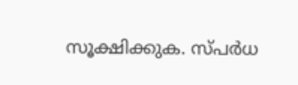സൂക്ഷിക്കുക. സ്പർധ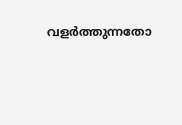വളർത്തുന്നതോ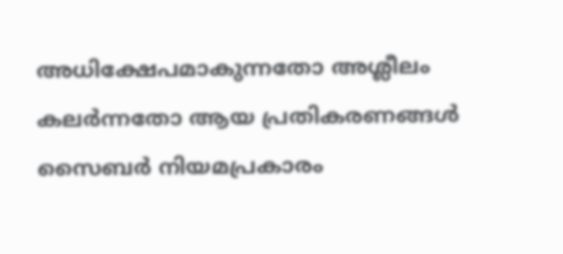അധിക്ഷേപമാകുന്നതോ അശ്ലീലം കലർന്നതോ ആയ പ്രതികരണങ്ങൾ സൈബർ നിയമപ്രകാരം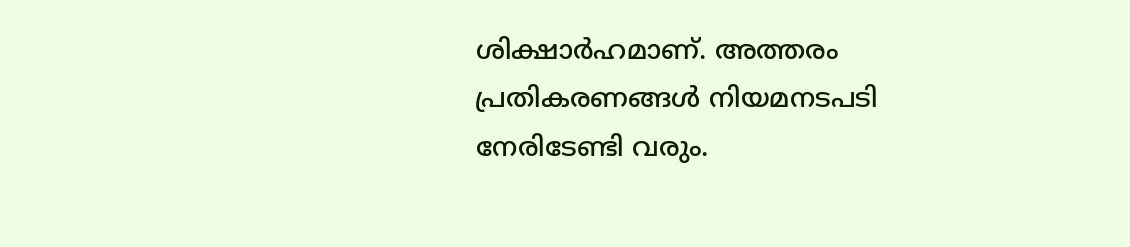ശിക്ഷാർഹമാണ്. അത്തരം പ്രതികരണങ്ങൾ നിയമനടപടി നേരിടേണ്ടി വരും.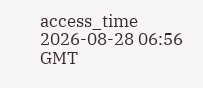access_time 2026-08-28 06:56 GMT